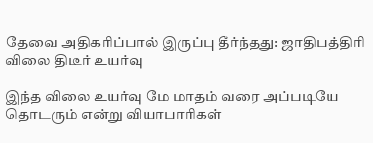தேவை அதிகரிப்பால் இருப்பு தீர்ந்தது: ஜாதிபத்திரி விலை திடீர் உயர்வு

இந்த விலை உயர்வு மே மாதம் வரை அப்படியே தொடரும் என்று வியாபாரிகள்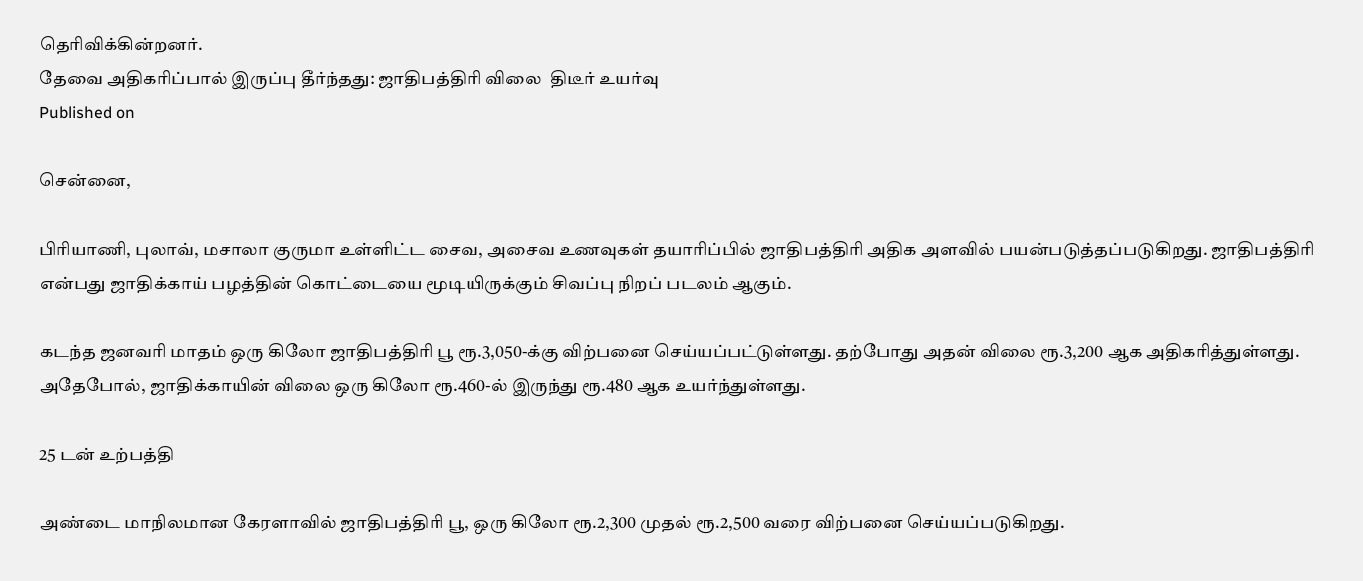தெரிவிக்கின்றனர்.
தேவை அதிகரிப்பால் இருப்பு தீர்ந்தது: ஜாதிபத்திரி விலை  திடீர் உயர்வு
Published on

சென்னை,

பிரியாணி, புலாவ், மசாலா குருமா உள்ளிட்ட சைவ, அசைவ உணவுகள் தயாரிப்பில் ஜாதிபத்திரி அதிக அளவில் பயன்படுத்தப்படுகிறது. ஜாதிபத்திரி என்பது ஜாதிக்காய் பழத்தின் கொட்டையை மூடியிருக்கும் சிவப்பு நிறப் படலம் ஆகும்.

கடந்த ஜனவரி மாதம் ஒரு கிலோ ஜாதிபத்திரி பூ ரூ.3,050-க்கு விற்பனை செய்யப்பட்டுள்ளது. தற்போது அதன் விலை ரூ.3,200 ஆக அதிகரித்துள்ளது. அதேபோல், ஜாதிக்காயின் விலை ஒரு கிலோ ரூ.460-ல் இருந்து ரூ.480 ஆக உயர்ந்துள்ளது.

25 டன் உற்பத்தி

அண்டை மாநிலமான கேரளாவில் ஜாதிபத்திரி பூ, ஒரு கிலோ ரூ.2,300 முதல் ரூ.2,500 வரை விற்பனை செய்யப்படுகிறது.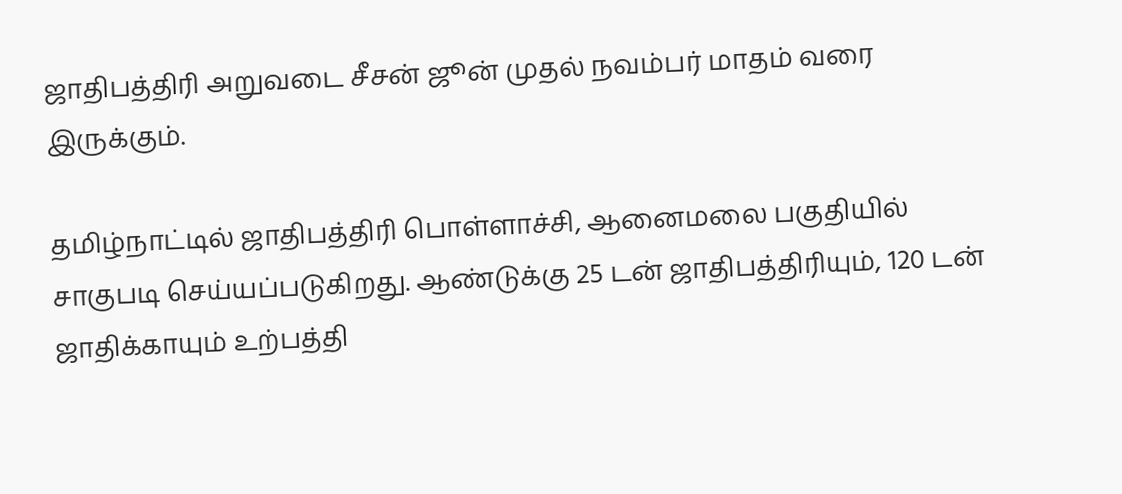ஜாதிபத்திரி அறுவடை சீசன் ஜூன் முதல் நவம்பர் மாதம் வரை இருக்கும்.

தமிழ்நாட்டில் ஜாதிபத்திரி பொள்ளாச்சி, ஆனைமலை பகுதியில் சாகுபடி செய்யப்படுகிறது. ஆண்டுக்கு 25 டன் ஜாதிபத்திரியும், 120 டன் ஜாதிக்காயும் உற்பத்தி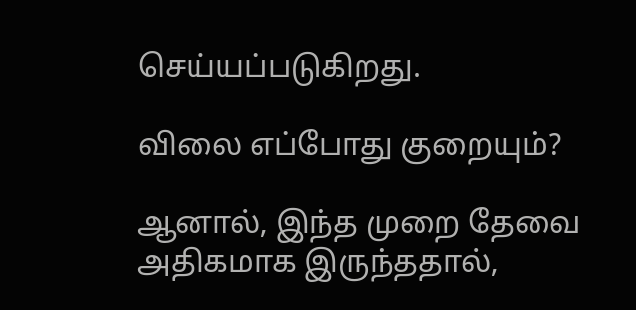செய்யப்படுகிறது.

விலை எப்போது குறையும்?

ஆனால், இந்த முறை தேவை அதிகமாக இருந்ததால்,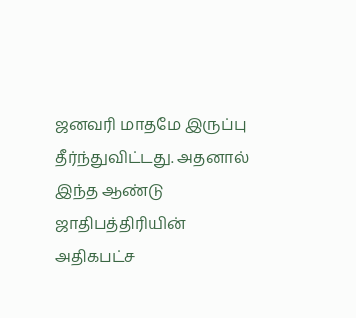ஜனவரி மாதமே இருப்பு தீர்ந்துவிட்டது. அதனால் இந்த ஆண்டு ஜாதிபத்திரியின் அதிகபட்ச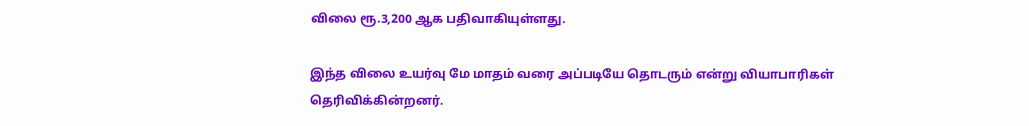விலை ரூ.3,200 ஆக பதிவாகியுள்ளது.

இந்த விலை உயர்வு மே மாதம் வரை அப்படியே தொடரும் என்று வியாபாரிகள் தெரிவிக்கின்றனர்.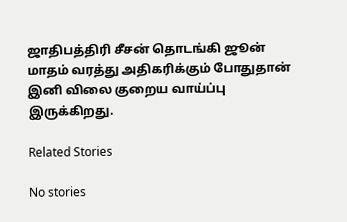ஜாதிபத்திரி சீசன் தொடங்கி ஜூன் மாதம் வரத்து அதிகரிக்கும் போதுதான் இனி விலை குறைய வாய்ப்பு இருக்கிறது.

Related Stories

No stories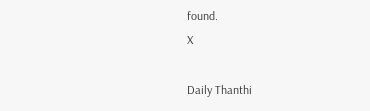found.
X

Daily Thanthi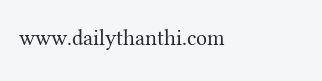www.dailythanthi.com